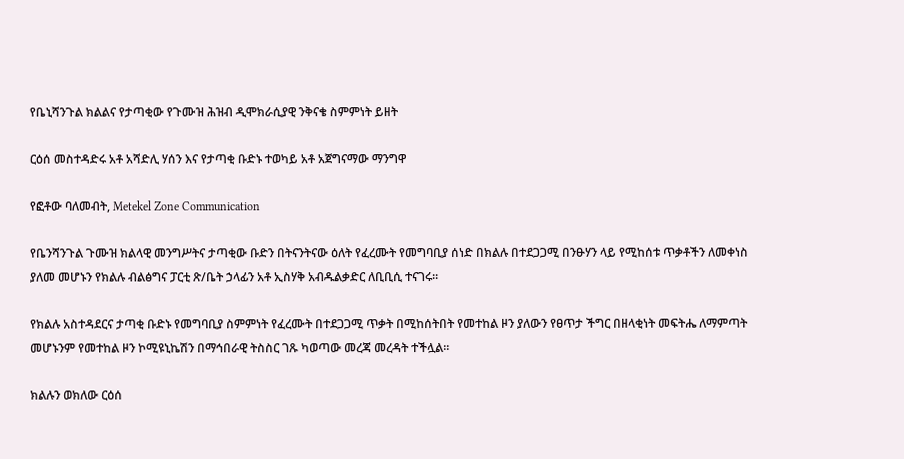የቤኒሻንጉል ክልልና የታጣቂው የጉሙዝ ሕዝብ ዲሞክራሲያዊ ንቅናቄ ስምምነት ይዘት

ርዕሰ መስተዳድሩ አቶ አሻድሊ ሃሰን እና የታጣቂ ቡድኑ ተወካይ አቶ አጀግናማው ማንግዋ

የፎቶው ባለመብት, Metekel Zone Communication

የቤንሻንጉል ጉሙዝ ክልላዊ መንግሥትና ታጣቂው ቡድን በትናንትናው ዕለት የፈረሙት የመግባቢያ ሰነድ በክልሉ በተደጋጋሚ በንፁሃን ላይ የሚከሰቱ ጥቃቶችን ለመቀነስ ያለመ መሆኑን የክልሉ ብልፅግና ፓርቲ ጽ/ቤት ኃላፊን አቶ ኢስሃቅ አብዱልቃድር ለቢቢሲ ተናገሩ።

የክልሉ አስተዳደርና ታጣቂ ቡድኑ የመግባቢያ ስምምነት የፈረሙት በተደጋጋሚ ጥቃት በሚከሰትበት የመተከል ዞን ያለውን የፀጥታ ችግር በዘላቂነት መፍትሔ ለማምጣት መሆኑንም የመተከል ዞን ኮሚዩኒኬሽን በማኅበራዊ ትስስር ገጹ ካወጣው መረጃ መረዳት ተችሏል።

ክልሉን ወክለው ርዕሰ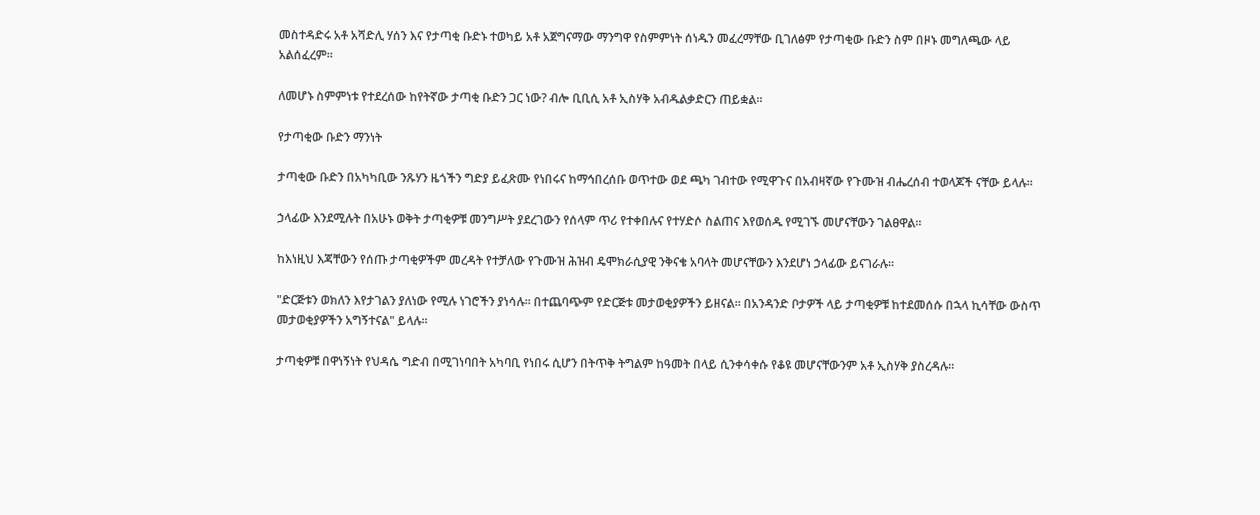መስተዳድሩ አቶ አሻድሊ ሃሰን እና የታጣቂ ቡድኑ ተወካይ አቶ አጀግናማው ማንግዋ የስምምነት ሰነዱን መፈረማቸው ቢገለፅም የታጣቂው ቡድን ስም በዞኑ መግለጫው ላይ አልሰፈረም።

ለመሆኑ ስምምነቱ የተደረሰው ከየትኛው ታጣቂ ቡድን ጋር ነው? ብሎ ቢቢሲ አቶ ኢስሃቅ አብዱልቃድርን ጠይቋል።

የታጣቂው ቡድን ማንነት

ታጣቂው ቡድን በአካካቢው ንጹሃን ዜጎችን ግድያ ይፈጽሙ የነበሩና ከማኅበረሰቡ ወጥተው ወደ ጫካ ገብተው የሚዋጉና በአብዛኛው የጉሙዝ ብሔረሰብ ተወላጆች ናቸው ይላሉ።

ኃላፊው እንደሚሉት በአሁኑ ወቅት ታጣቂዎቹ መንግሥት ያደረገውን የሰላም ጥሪ የተቀበሉና የተሃድሶ ስልጠና እየወሰዱ የሚገኙ መሆናቸውን ገልፀዋል።

ከእነዚህ እጃቸውን የሰጡ ታጣቂዎችም መረዳት የተቻለው የጉሙዝ ሕዝብ ዴሞክራሲያዊ ንቅናቄ አባላት መሆናቸውን እንደሆነ ኃላፊው ይናገራሉ።

"ድርጅቱን ወክለን እየታገልን ያለነው የሚሉ ነገሮችን ያነሳሉ። በተጨባጭም የድርጅቱ መታወቂያዎችን ይዘናል። በአንዳንድ ቦታዎች ላይ ታጣቂዎቹ ከተደመሰሱ በኋላ ኪሳቸው ውስጥ መታወቂያዎችን አግኝተናል" ይላሉ።

ታጣቂዎቹ በዋነኝነት የህዳሴ ግድብ በሚገነባበት አካባቢ የነበሩ ሲሆን በትጥቅ ትግልም ከዓመት በላይ ሲንቀሳቀሱ የቆዩ መሆናቸውንም አቶ ኢስሃቅ ያስረዳሉ።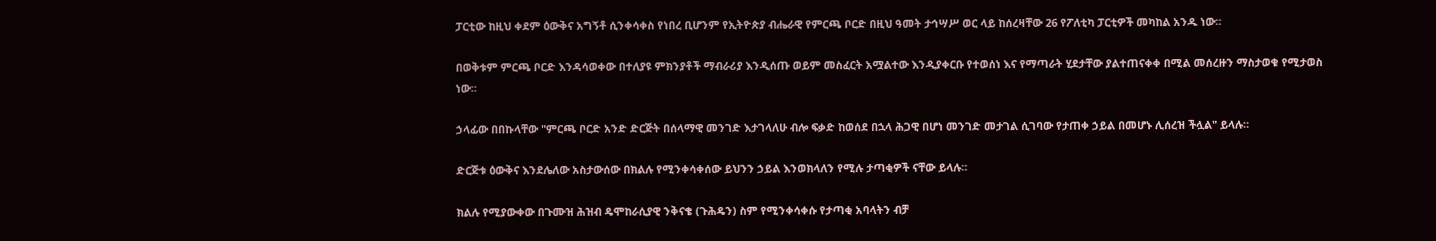ፓርቲው ከዚህ ቀደም ዕውቅና አግኝቶ ሲንቀሳቀስ የነበረ ቢሆንም የኢትዮጵያ ብሔራዊ የምርጫ ቦርድ በዚህ ዓመት ታኅሣሥ ወር ላይ ከሰረዛቸው 26 የፖለቲካ ፓርቲዎች መካከል አንዱ ነው።

በወቅቱም ምርጫ ቦርድ እንዳሳወቀው በተለያዩ ምክንያቶች ማብራሪያ እንዲሰጡ ወይም መስፈርት አሟልተው እንዲያቀርቡ የተወሰነ እና የማጣራት ሂደታቸው ያልተጠናቀቀ በሚል መሰረዙን ማስታወቁ የሚታወስ ነው።

ኃላፊው በበኩላቸው "ምርጫ ቦርድ አንድ ድርጅት በሰላማዊ መንገድ እታገላለሁ ብሎ ፍቃድ ከወሰደ በኋላ ሕጋዊ በሆነ መንገድ መታገል ሲገባው የታጠቀ ኃይል በመሆኑ ሊሰረዝ ችሏል" ይላሉ።

ድርጅቱ ዕውቅና እንደሌለው አስታውሰው በክልሉ የሚንቀሳቀሰው ይህንን ኃይል እንወክላለን የሚሉ ታጣቂዎች ናቸው ይላሉ።

ክልሉ የሚያውቀው በጉሙዝ ሕዝብ ዴሞከራሲያዊ ንቅናቄ (ጉሕዴን) ስም የሚንቀሳቀሱ የታጣቂ አባላትን ብቻ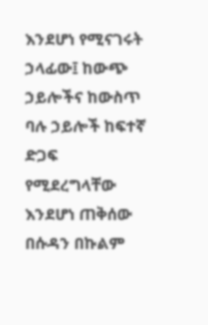እንደሆነ የሚናገሩት ኃላፊው፤ ከውጭ ኃይሎችና ከውስጥ ባሉ ኃይሎች ከፍተኛ ድጋፍ የሚደረግላቸው እንደሆነ ጠቅሰው በሱዳን በኩልም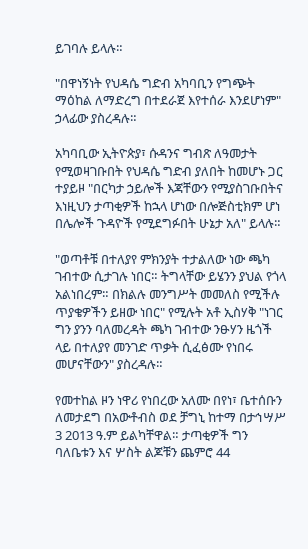ይገባሉ ይላሉ።

"በዋነኝነት የህዳሴ ግድብ አካባቢን የግጭት ማዕከል ለማድረግ በተደራጀ እየተሰራ እንደሆነም" ኃላፊው ያስረዳሉ።

አካባቢው ኢትዮጵያ፣ ሱዳንና ግብጽ ለዓመታት የሚወዛገቡበት የህዳሴ ግድብ ያለበት ከመሆኑ ጋር ተያይዞ "በርካታ ኃይሎች እጃቸውን የሚያስገቡበትና እነዚህን ታጣቂዎች ከኋላ ሆነው በሎጅስቲክም ሆነ በሌሎች ጉዳዮች የሚደግፉበት ሁኔታ አለ" ይላሉ።

"ወጣቶቹ በተለያየ ምክንያት ተታልለው ነው ጫካ ገብተው ሲታገሉ ነበር። ትግላቸው ይሄንን ያህል የጎላ አልነበረም። በክልሉ መንግሥት መመለስ የሚችሉ ጥያቄዎችን ይዘው ነበር" የሚሉት አቶ ኢስሃቅ "ነገር ግን ያንን ባለመረዳት ጫካ ገብተው ንፁሃን ዜጎች ላይ በተለያየ መንገድ ጥቃት ሲፈፅሙ የነበሩ መሆናቸውን" ያስረዳሉ።

የመተከል ዞን ነዋሪ የነበረው አለሙ በየነ፣ ቤተሰቡን ለመታደግ በአውቶብስ ወደ ቻግኒ ከተማ በታኅሣሥ 3 2013 ዓ.ም ይልካቸዋል። ታጣቂዎች ግን ባለቤቱን እና ሦስት ልጆቹን ጨምሮ 44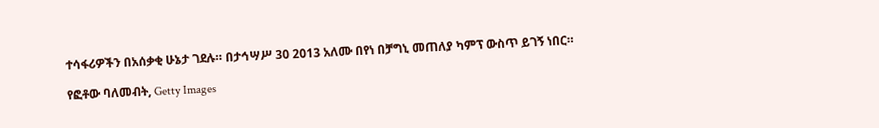ተሳፋሪዎችን በአሰቃቂ ሁኔታ ገደሉ። በታኅሣሥ 30 2013 አለሙ በየነ በቻግኒ መጠለያ ካምፕ ውስጥ ይገኝ ነበር።

የፎቶው ባለመብት, Getty Images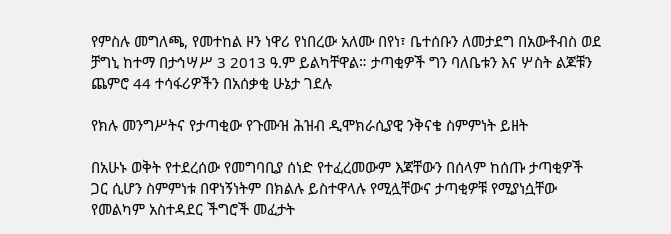የምስሉ መግለጫ, የመተከል ዞን ነዋሪ የነበረው አለሙ በየነ፣ ቤተሰቡን ለመታደግ በአውቶብስ ወደ ቻግኒ ከተማ በታኅሣሥ 3 2013 ዓ.ም ይልካቸዋል። ታጣቂዎች ግን ባለቤቱን እና ሦስት ልጆቹን ጨምሮ 44 ተሳፋሪዎችን በአሰቃቂ ሁኔታ ገደሉ

የክሉ መንግሥትና የታጣቂው የጉሙዝ ሕዝብ ዲሞክራሲያዊ ንቅናቄ ስምምነት ይዘት

በአሁኑ ወቅት የተደረሰው የመግባቢያ ሰነድ የተፈረመውም እጃቸውን በሰላም ከሰጡ ታጣቂዎች ጋር ሲሆን ስምምነቱ በዋነኝነትም በክልሉ ይስተዋላሉ የሚሏቸውና ታጣቂዎቹ የሚያነሷቸው የመልካም አስተዳደር ችግሮች መፈታት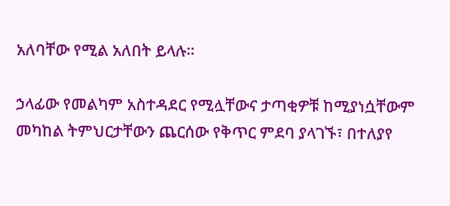አለባቸው የሚል አለበት ይላሉ።

ኃላፊው የመልካም አስተዳደር የሚሏቸውና ታጣቂዎቹ ከሚያነሷቸውም መካከል ትምህርታቸውን ጨርሰው የቅጥር ምደባ ያላገኙ፣ በተለያየ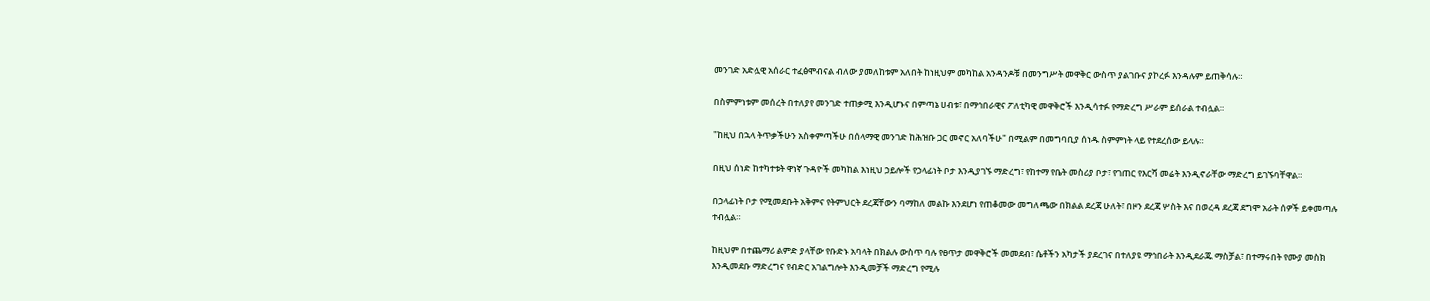መንገድ አድሏዊ አሰራር ተፈፅሞብናል ብለው ያመለከቱም አለበት ከነዚህም መካከል አንዳንዶቹ በመንግሥት መዋቅር ውስጥ ያልገቡና ያኮረፉ እንዳሉም ይጠቅሳሉ።

በስምምነቱም መሰረት በተለያየ መንገድ ተጠቃሚ እንዲሆኑና በምጣኔ ሀብቱ፣ በማኅበራዊና ፖለቲካዊ መዋቅሮች እንዲሳተፉ የማድረግ ሥራም ይሰራል ተብሏል።

"ከዚህ በኋላ ትጥቃችሁን አስቀምጣችሁ በሰላማዊ መንገድ ከሕዝቡ ጋር መኖር አለባችሁ" በሚልም በመግባቢያ ሰነዱ ስምምነት ላይ የተደረሰው ይላሉ።

በዚህ ሰነድ ከተካተቱት ዋነኛ ጉዳዮች መካከል እነዚህ ኃይሎች የኃላፊነት ቦታ እንዲያገኙ ማድረግ፣ የከተማ የቤት መስሪያ ቦታ፣ የገጠር የእርሻ መሬት እንዲኖራቸው ማድረግ ይገኙባቸዋል።

በኃላፊነት ቦታ የሚመደቡት አቅምና የትምህርት ደረጃቸውን ባማከለ መልኩ እንደሆነ የጠቆመው መግለጫው በክልል ደረጃ ሁለት፣ በዞን ደረጃ ሦስት እና በወረዳ ደረጃ ደግሞ አራት ሰዎች ይቀመጣሉ ተብሏል።

ከዚህም በተጨማሪ ልምድ ያላቸው የቡድኑ አባላት በክልሉ ውስጥ ባሉ የፀጥታ መዋቅሮች መመደብ፣ ሴቶችን አካታች ያደረገና በተለያዩ ማኅበራት እንዲደራጁ ማስቻል፣ በተማሩበት የሙያ መስክ እንዲመደቡ ማድረግና የብድር አገልግሎት እንዲመቻች ማድረግ የሚሉ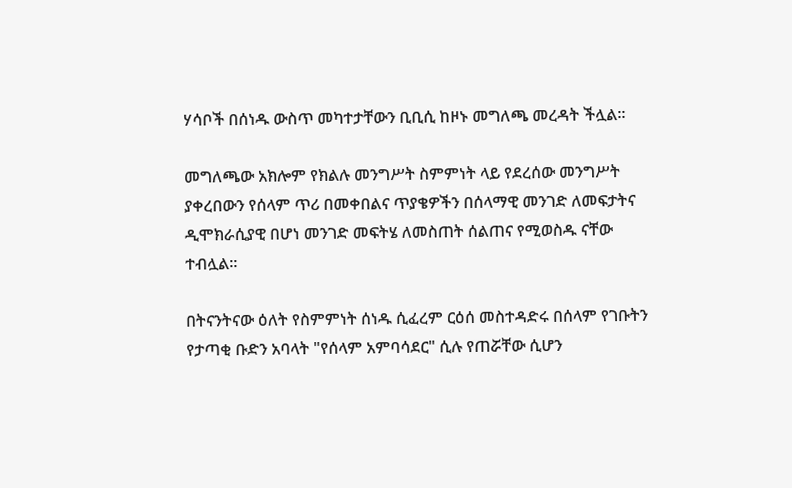ሃሳቦች በሰነዱ ውስጥ መካተታቸውን ቢቢሲ ከዞኑ መግለጫ መረዳት ችሏል።

መግለጫው አክሎም የክልሉ መንግሥት ስምምነት ላይ የደረሰው መንግሥት ያቀረበውን የሰላም ጥሪ በመቀበልና ጥያቄዎችን በሰላማዊ መንገድ ለመፍታትና ዲሞክራሲያዊ በሆነ መንገድ መፍትሄ ለመስጠት ሰልጠና የሚወስዱ ናቸው ተብሏል።

በትናንትናው ዕለት የስምምነት ሰነዱ ሲፈረም ርዕሰ መስተዳድሩ በሰላም የገቡትን የታጣቂ ቡድን አባላት "የሰላም አምባሳደር" ሲሉ የጠሯቸው ሲሆን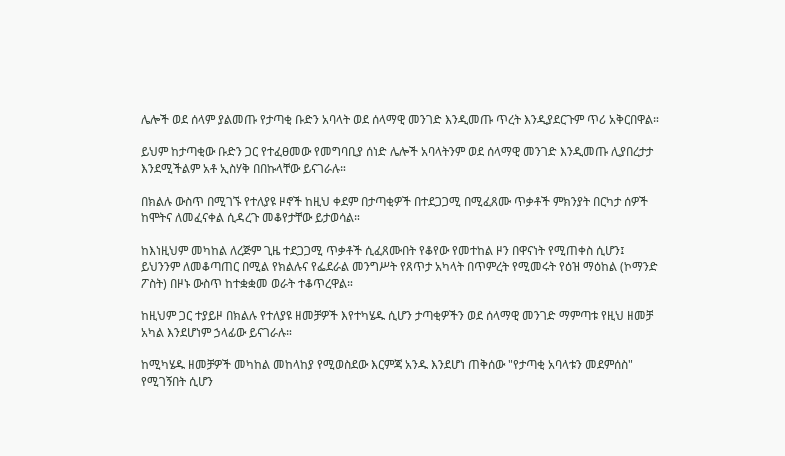ሌሎች ወደ ሰላም ያልመጡ የታጣቂ ቡድን አባላት ወደ ሰላማዊ መንገድ እንዲመጡ ጥረት እንዲያደርጉም ጥሪ አቅርበዋል።

ይህም ከታጣቂው ቡድን ጋር የተፈፀመው የመግባቢያ ሰነድ ሌሎች አባላትንም ወደ ሰላማዊ መንገድ እንዲመጡ ሊያበረታታ እንደሚችልም አቶ ኢስሃቅ በበኩላቸው ይናገራሉ።

በክልሉ ውስጥ በሚገኙ የተለያዩ ዞኖች ከዚህ ቀደም በታጣቂዎች በተደጋጋሚ በሚፈጸሙ ጥቃቶች ምክንያት በርካታ ሰዎች ከሞትና ለመፈናቀል ሲዳረጉ መቆየታቸው ይታወሳል።

ከእነዚህም መካከል ለረጅም ጊዜ ተደጋጋሚ ጥቃቶች ሲፈጸሙበት የቆየው የመተከል ዞን በዋናነት የሚጠቀስ ሲሆን፤ ይህንንም ለመቆጣጠር በሚል የክልሉና የፌደራል መንግሥት የጸጥታ አካላት በጥምረት የሚመሩት የዕዝ ማዕከል (ኮማንድ ፖስት) በዞኑ ውስጥ ከተቋቋመ ወራት ተቆጥረዋል።

ከዚህም ጋር ተያይዞ በክልሉ የተለያዩ ዘመቻዎች እየተካሄዱ ሲሆን ታጣቂዎችን ወደ ሰላማዊ መንገድ ማምጣቱ የዚህ ዘመቻ አካል እንደሆነም ኃላፊው ይናገራሉ።

ከሚካሄዱ ዘመቻዎች መካከል መከላከያ የሚወስደው እርምጃ አንዱ እንደሆነ ጠቅሰው "የታጣቂ አባላቱን መደምሰስ" የሚገኝበት ሲሆን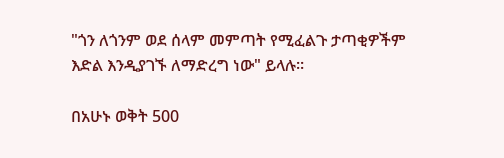"ጎን ለጎንም ወደ ሰላም መምጣት የሚፈልጉ ታጣቂዎችም እድል እንዲያገኙ ለማድረግ ነው" ይላሉ።

በአሁኑ ወቅት 500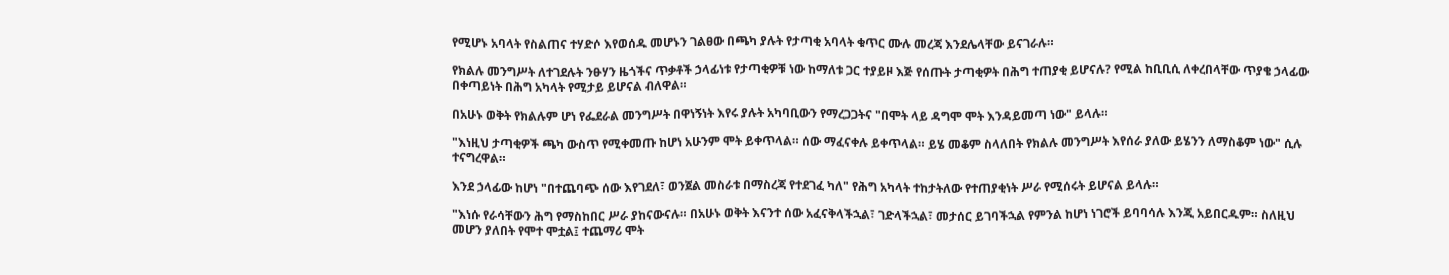የሚሆኑ አባላት የስልጠና ተሃድሶ እየወሰዱ መሆኑን ገልፀው በጫካ ያሉት የታጣቂ አባላት ቁጥር ሙሉ መረጃ እንደሌላቸው ይናገራሉ።

የክልሉ መንግሥት ለተገደሉት ንፁሃን ዜጎችና ጥቃቶች ኃላፊነቱ የታጣቂዎቹ ነው ከማለቱ ጋር ተያይዞ እጅ የሰጡት ታጣቂዎት በሕግ ተጠያቂ ይሆናሉ? የሚል ከቢቢሲ ለቀረበላቸው ጥያቄ ኃላፊው በቀጣይነት በሕግ አካላት የሚታይ ይሆናል ብለዋል።

በአሁኑ ወቅት የክልሉም ሆነ የፌደራል መንግሥት በዋነኝነት እየሩ ያሉት አካባቢውን የማረጋጋትና "በሞት ላይ ዳግሞ ሞት እንዳይመጣ ነው" ይላሉ።

"እነዚህ ታጣቂዎች ጫካ ውስጥ የሚቀመጡ ከሆነ አሁንም ሞት ይቀጥላል። ሰው ማፈናቀሉ ይቀጥላል። ይሄ መቆም ስላለበት የክልሉ መንግሥት እየሰራ ያለው ይሄንን ለማስቆም ነው" ሲሉ ተናግረዋል።

እንደ ኃላፊው ከሆነ "በተጨባጭ ሰው እየገደለ፣ ወንጀል መስራቱ በማስረጃ የተደገፈ ካለ" የሕግ አካላት ተከታትለው የተጠያቂነት ሥራ የሚሰሩት ይሆናል ይላሉ።

"እነሱ የራሳቸውን ሕግ የማስከበር ሥራ ያከናውናሉ። በአሁኑ ወቅት እናንተ ሰው አፈናቅላችኋል፣ ገድላችኋል፣ መታሰር ይገባችኋል የምንል ከሆነ ነገሮች ይባባሳሉ እንጂ አይበርዱም። ስለዚህ መሆን ያለበት የሞተ ሞቷል፤ ተጨማሪ ሞት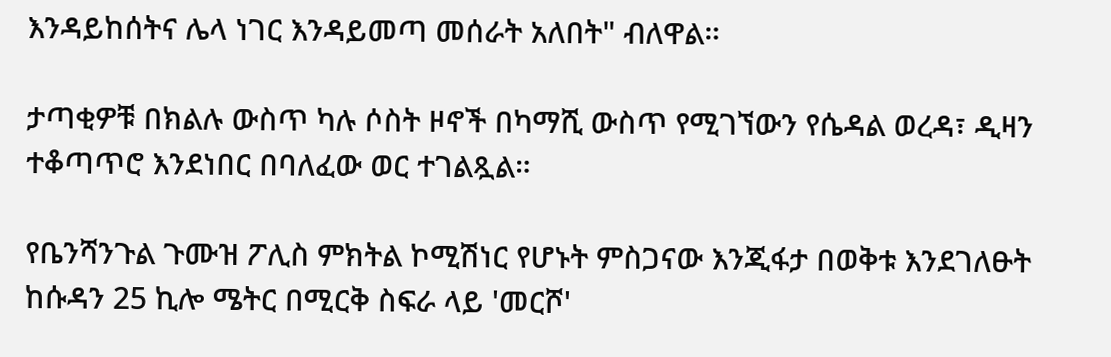እንዳይከሰትና ሌላ ነገር እንዳይመጣ መሰራት አለበት" ብለዋል።

ታጣቂዎቹ በክልሉ ውስጥ ካሉ ሶስት ዞኖች በካማሺ ውስጥ የሚገኘውን የሴዳል ወረዳ፣ ዲዛን ተቆጣጥሮ እንደነበር በባለፈው ወር ተገልጿል።

የቤንሻንጉል ጉሙዝ ፖሊስ ምክትል ኮሚሽነር የሆኑት ምስጋናው እንጂፋታ በወቅቱ እንደገለፁት ከሱዳን 25 ኪሎ ሜትር በሚርቅ ስፍራ ላይ 'መርሾ'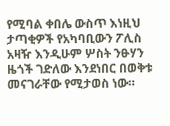የሚባል ቀበሌ ውስጥ እነዚህ ታጣቂዎች የአካባቢውን ፖሊስ አዛዥ እንዲሁም ሦስት ንፁሃን ዜጎች ገድለው እንደነበር በወቅቱ መናገራቸው የሚታወስ ነው።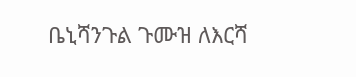ቤኒሻንጉል ጉሙዝ ለእርሻ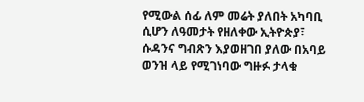የሚውል ሰፊ ለም መሬት ያለበት አካባቢ ሲሆን ለዓመታት የዘለቀው ኢትዮጵያ፣ ሱዳንና ግብጽን እያወዘገበ ያለው በአባይ ወንዝ ላይ የሚገነባው ግዙፉ ታላቁ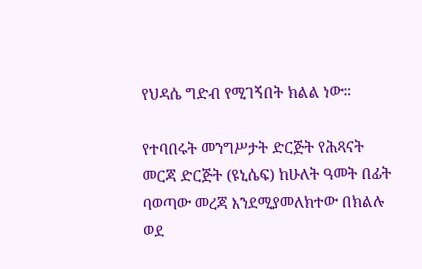የህዳሴ ግድብ የሚገኝበት ክልል ነው።

የተባበሩት መንግሥታት ድርጅት የሕጻናት መርጃ ድርጅት (ዩኒሴፍ) ከሁለት ዓመት በፊት ባወጣው መረጃ እንደሚያመለክተው በክልሉ ወደ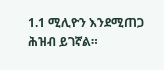1.1 ሚሊዮን እንደሚጠጋ ሕዝብ ይገኛል።